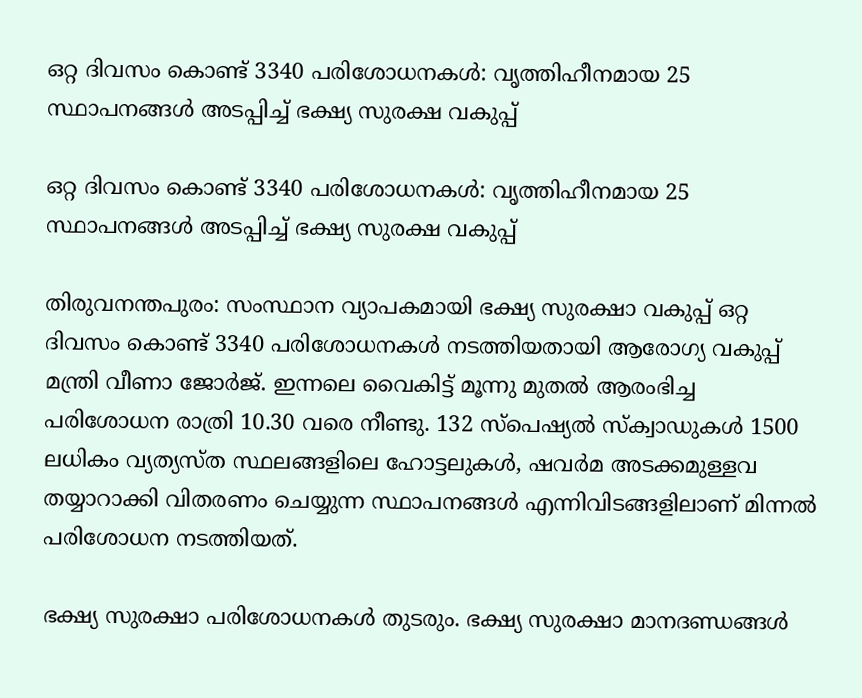ഒറ്റ ദിവസം കൊണ്ട് 3340 പരിശോധനകൾ: വൃത്തിഹീനമായ 25 സ്ഥാപനങ്ങൾ അടപ്പിച്ച് ഭക്ഷ്യ സുരക്ഷ വകുപ്പ്

ഒറ്റ ദിവസം കൊണ്ട് 3340 പരിശോധനകൾ: വൃത്തിഹീനമായ 25 സ്ഥാപനങ്ങൾ അടപ്പിച്ച് ഭക്ഷ്യ സുരക്ഷ വകുപ്പ്

തിരുവനന്തപുരം: സംസ്ഥാന വ്യാപകമായി ഭക്ഷ്യ സുരക്ഷാ വകുപ്പ് ഒറ്റ ദിവസം കൊണ്ട് 3340 പരിശോധനകൾ നടത്തിയതായി ആരോഗ്യ വകുപ്പ് മന്ത്രി വീണാ ജോർജ്. ഇന്നലെ വൈകിട്ട് മൂന്നു മുതൽ ആരംഭിച്ച പരിശോധന രാത്രി 10.30 വരെ നീണ്ടു. 132 സ്പെഷ്യൽ സ്‌ക്വാഡുകൾ 1500 ലധികം വ്യത്യസ്ത സ്ഥലങ്ങളിലെ ഹോട്ടലുകൾ, ഷവർമ അടക്കമുള്ളവ തയ്യാറാക്കി വിതരണം ചെയ്യുന്ന സ്ഥാപനങ്ങൾ എന്നിവിടങ്ങളിലാണ് മിന്നൽ പരിശോധന നടത്തിയത്.

ഭക്ഷ്യ സുരക്ഷാ പരിശോധനകൾ തുടരും. ഭക്ഷ്യ സുരക്ഷാ മാനദണ്ഡങ്ങൾ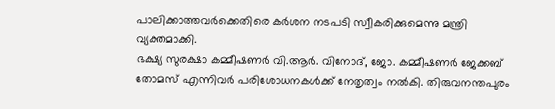പാലിക്കാത്തവർക്കെതിരെ കർശന നടപടി സ്വീകരിക്കുമെന്നു മന്ത്രി വ്യക്തമാക്കി.
ഭക്ഷ്യ സുരക്ഷാ കമ്മീഷണർ വി.ആർ. വിനോദ്, ജോ. കമ്മീഷണർ ജേക്കബ് തോമസ് എന്നിവർ പരിശോധനകൾക്ക് നേതൃത്വം നൽകി. തിരുവനന്തപുരം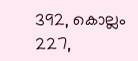392, കൊല്ലം 227,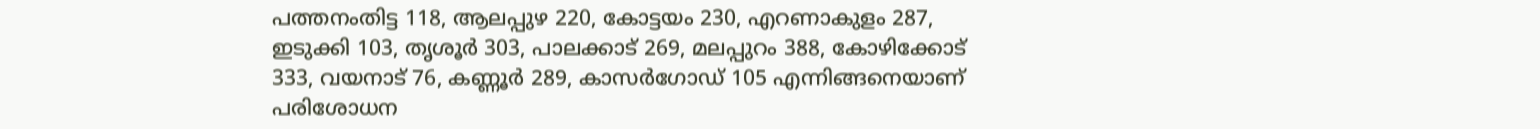പത്തനംതിട്ട 118, ആലപ്പുഴ 220, കോട്ടയം 230, എറണാകുളം 287, ഇടുക്കി 103, തൃശൂർ 303, പാലക്കാട് 269, മലപ്പുറം 388, കോഴിക്കോട് 333, വയനാട് 76, കണ്ണൂർ 289, കാസർഗോഡ് 105 എന്നിങ്ങനെയാണ് പരിശോധന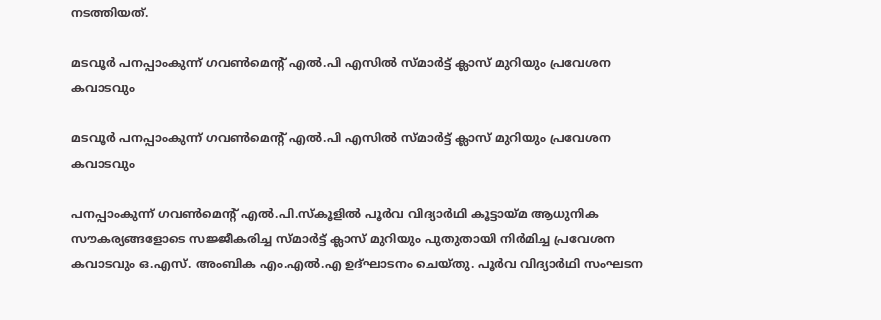നടത്തിയത്.

മടവൂർ പനപ്പാംകുന്ന് ഗവൺമെന്റ് എൽ.പി എസിൽ സ്മാർട്ട് ക്ലാസ് മുറിയും പ്രവേശന കവാടവും

മടവൂർ പനപ്പാംകുന്ന് ഗവൺമെന്റ് എൽ.പി എസിൽ സ്മാർട്ട് ക്ലാസ് മുറിയും പ്രവേശന കവാടവും

പനപ്പാംകുന്ന് ഗവൺമെന്റ് എൽ.പി.സ്കൂളിൽ പൂർവ വിദ്യാർഥി കൂട്ടായ്മ ആധുനിക സൗകര്യങ്ങളോടെ സജ്ജീകരിച്ച സ്മാർട്ട് ക്ലാസ് മുറിയും പുതുതായി നിർമിച്ച പ്രവേശന കവാടവും ഒ.എസ്. അംബിക എം.എൽ.എ ഉദ്ഘാടനം ചെയ്തു. പൂർവ വിദ്യാർഥി സംഘടന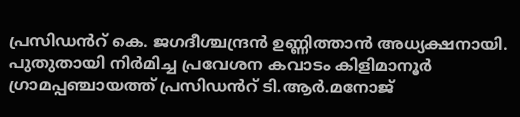പ്രസിഡൻറ് കെ. ജഗദീശ്ചന്ദ്രൻ ഉണ്ണിത്താൻ അധ്യക്ഷനായി. പുതുതായി നിർമിച്ച പ്രവേശന കവാടം കിളിമാനൂർ ഗ്രാമപ്പഞ്ചായത്ത് പ്രസിഡൻറ് ടി.ആർ.മനോജ്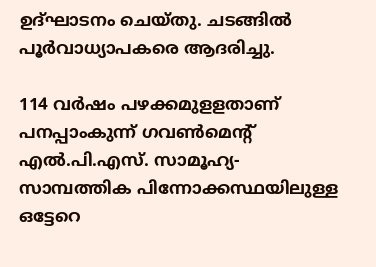ഉദ്ഘാടനം ചെയ്തു. ചടങ്ങിൽ പൂർവാധ്യാപകരെ ആദരിച്ചു.

114 വർഷം പഴക്കമുളളതാണ് പനപ്പാംകുന്ന് ഗവൺമെന്റ് എൽ.പി.എസ്. സാമൂഹ്യ- സാമ്പത്തിക പിന്നോക്കസ്ഥയിലുള്ള ഒട്ടേറെ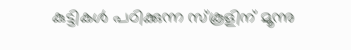കുട്ടികൾ പഠിക്കുന്ന സ്കൂളിന് മൂന്നു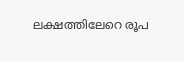ലക്ഷത്തിലേറെ രൂപ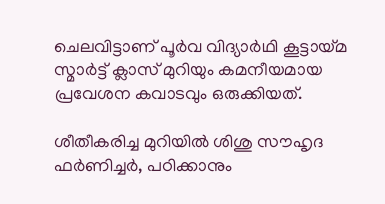ചെലവിട്ടാണ് പൂർവ വിദ്യാർഥി കൂട്ടായ്മ സ്മാർട്ട് ക്ലാസ് മുറിയും കമനീയമായ പ്രവേശന കവാടവും ഒരുക്കിയത്.

ശീതീകരിച്ച മുറിയിൽ ശിശു സൗഹൃദ ഫർണിച്ചർ, പഠിക്കാനും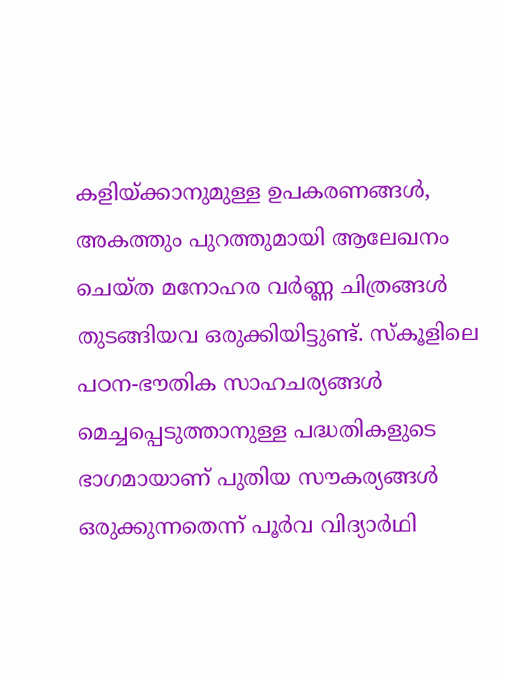കളിയ്ക്കാനുമുള്ള ഉപകരണങ്ങൾ, അകത്തും പുറത്തുമായി ആലേഖനം ചെയ്ത മനോഹര വർണ്ണ ചിത്രങ്ങൾ തുടങ്ങിയവ ഒരുക്കിയിട്ടുണ്ട്. സ്കൂളിലെ പഠന-ഭൗതിക സാഹചര്യങ്ങൾ മെച്ചപ്പെടുത്താനുള്ള പദ്ധതികളുടെ ഭാഗമായാണ് പുതിയ സൗകര്യങ്ങൾ ഒരുക്കുന്നതെന്ന് പൂർവ വിദ്യാർഥി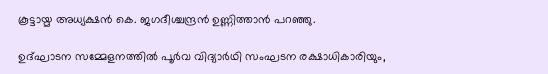കൂട്ടായ്മ അധ്യക്ഷൻ കെ. ജഗദീശ്ചന്ദ്രൻ ഉണ്ണിത്താൻ പറഞ്ഞു.

ഉദ്ഘാടന സമ്മേളനത്തിൽ പൂർവ വിദ്യാർഥി സംഘടന രക്ഷാധികാരിയും,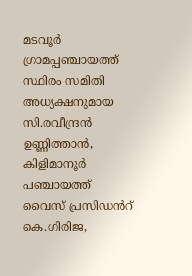മടവൂർ ഗ്രാമപ്പഞ്ചായത്ത് സ്ഥിരം സമിതി അധ്യക്ഷനുമായ സി.രവീന്ദ്രൻ ഉണ്ണിത്താൻ, കിളിമാനൂർ പഞ്ചായത്ത് വൈസ് പ്രസിഡൻറ് കെ.ഗിരിജ,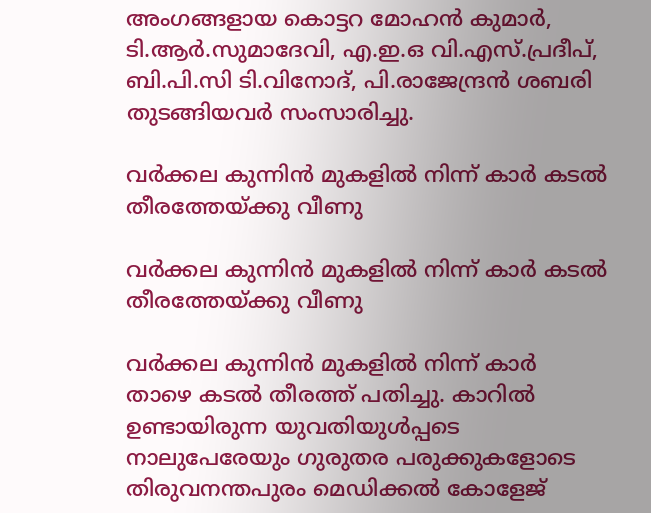അംഗങ്ങളായ കൊട്ടറ മോഹൻ കുമാർ, ടി.ആർ.സുമാദേവി, എ.ഇ.ഒ വി.എസ്.പ്രദീപ്, ബി.പി.സി ടി.വിനോദ്, പി.രാജേന്ദ്രൻ ശബരി തുടങ്ങിയവർ സംസാരിച്ചു.

വർക്കല കുന്നിൻ മുകളിൽ നിന്ന് കാർ കടൽ തീരത്തേയ്ക്കു വീണു

വർക്കല കുന്നിൻ മുകളിൽ നിന്ന് കാർ കടൽ തീരത്തേയ്ക്കു വീണു

വർക്കല കുന്നിൻ മുകളിൽ നിന്ന് കാർ താഴെ കടൽ തീരത്ത് പതിച്ചു. കാറിൽ ഉണ്ടായിരുന്ന യുവതിയുൾപ്പടെ നാലുപേരേയും ഗുരുതര പരുക്കുകളോടെ തിരുവനന്തപുരം മെഡിക്കൽ കോളേജ്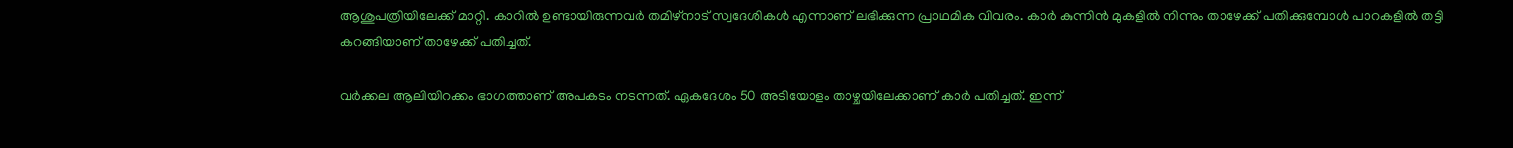ആശുപത്രിയിലേക്ക് മാറ്റി. കാറിൽ ഉണ്ടായിരുന്നവർ തമിഴ്നാട് സ്വദേശികൾ എന്നാണ് ലഭിക്കുന്ന പ്രാഥമിക വിവരം. കാർ കുന്നിൻ മുകളിൽ നിന്നും താഴേക്ക് പതിക്കുമ്പോൾ പാറകളിൽ തട്ടി കറങ്ങിയാണ് താഴേക്ക് പതിച്ചത്.

വർക്കല ആലിയിറക്കം ഭാഗത്താണ് അപകടം നടന്നത്. ഏകദേശം 50 അടിയോളം താഴ്ചയിലേക്കാണ് കാർ പതിച്ചത്. ഇന്ന്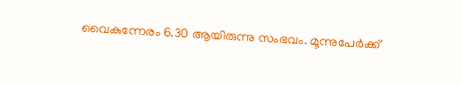വൈകുന്നേരം 6.30 ആയിരുന്നു സംഭവം. മൂന്നുപേർക്ക്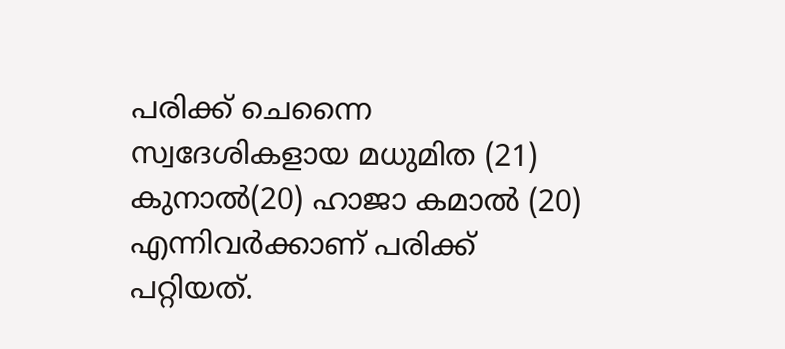പരിക്ക് ചെന്നൈ സ്വദേശികളായ മധുമിത (21) കുനാൽ(20) ഹാജാ കമാൽ (20) എന്നിവർക്കാണ് പരിക്ക് പറ്റിയത്.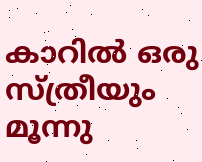കാറിൽ ഒരു സ്ത്രീയും മൂന്നു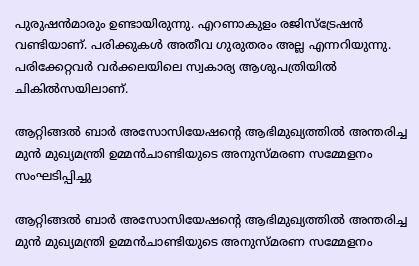പുരുഷൻമാരും ഉണ്ടായിരുന്നു. എറണാകുളം രജിസ്ട്രേഷൻ വണ്ടിയാണ്. പരിക്കുകൾ അതീവ ഗുരുതരം അല്ല എന്നറിയുന്നു. പരിക്കേറ്റവർ വർക്കലയിലെ സ്വകാര്യ ആശുപത്രിയിൽ ചികിൽസയിലാണ്.

ആറ്റിങ്ങൽ ബാർ അസോസിയേഷന്റെ ആഭിമുഖ്യത്തിൽ അന്തരിച്ച മുൻ മുഖ്യമന്ത്രി ഉമ്മൻചാണ്ടിയുടെ അനുസ്മരണ സമ്മേളനം സംഘടിപ്പിച്ചു

ആറ്റിങ്ങൽ ബാർ അസോസിയേഷന്റെ ആഭിമുഖ്യത്തിൽ അന്തരിച്ച മുൻ മുഖ്യമന്ത്രി ഉമ്മൻചാണ്ടിയുടെ അനുസ്മരണ സമ്മേളനം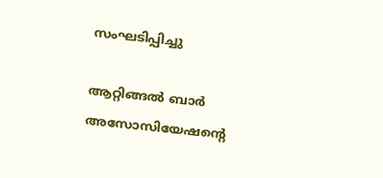സംഘടിപ്പിച്ചു

ആറ്റിങ്ങൽ ബാർ അസോസിയേഷന്റെ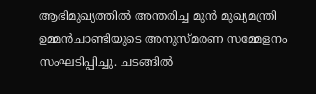ആഭിമുഖ്യത്തിൽ അന്തരിച്ച മുൻ മുഖ്യമന്ത്രി ഉമ്മൻചാണ്ടിയുടെ അനുസ്മരണ സമ്മേളനം സംഘടിപ്പിച്ചു. ചടങ്ങിൽ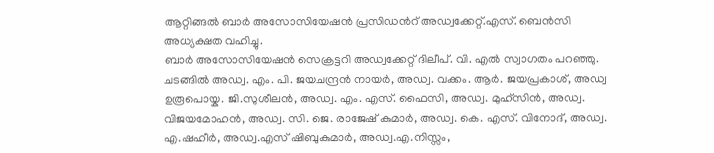ആറ്റിങ്ങൽ ബാർ അസോസിയേഷൻ പ്രസിഡൻറ് അഡ്വക്കേറ്റ്.എസ്. ബെൻസി അധ്യക്ഷത വഹിച്ചു.
ബാർ അസോസിയേഷൻ സെക്രട്ടറി അഡ്വക്കേറ്റ് ദിലീപ്. വി. എൽ സ്വാഗതം പറഞ്ഞു.
ചടങ്ങിൽ അഡ്വ. എം. പി. ജയചന്ദ്രൻ നായർ, അഡ്വ. വക്കം. ആർ. ജയപ്രകാശ്, അഡ്വ ഉരൂപൊയ്ക. ജി.സുശീലൻ, അഡ്വ. എം. എസ്. ഫൈസി, അഡ്വ. മുഹ്സിൻ, അഡ്വ. വിജയമോഹൻ, അഡ്വ. സി. ജെ. രാജേഷ് കുമാർ, അഡ്വ. കെ. എസ്. വിനോദ്, അഡ്വ. എ.ഷഹീർ, അഡ്വ.എസ് ഷിബുകുമാർ, അഡ്വ.എ.നിസ്സം,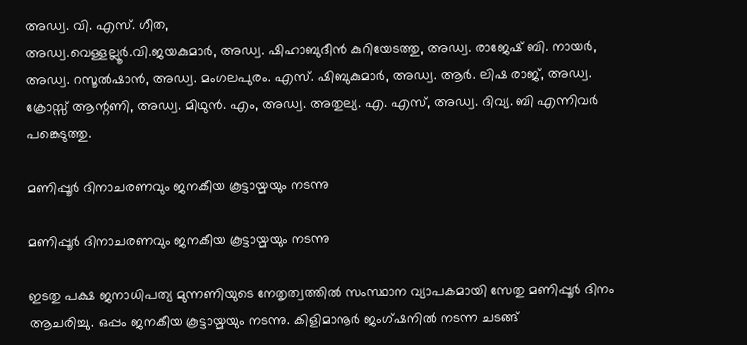അഡ്വ. വി. എസ്. ഗീത,
അഡ്വ.വെള്ളല്ലൂർ.വി.ജയകുമാർ, അഡ്വ. ഷിഹാബുദീൻ കുറിയേടത്തു, അഡ്വ. രാജേഷ് ബി. നായർ, അഡ്വ. റസൂൽഷാൻ, അഡ്വ. മംഗലപുരം. എസ്. ഷിബുകുമാർ, അഡ്വ. ആർ. ലിഷ രാജ്, അഡ്വ. ക്രോസ്സ് ആന്റണി, അഡ്വ. മിഥുൻ. എം, അഡ്വ. അതുല്യ. എ. എസ്, അഡ്വ. ദിവ്യ. ബി എന്നിവർ പങ്കെടുത്തു.

മണിപ്പൂർ ദിനാചരണവും ജനകീയ കൂട്ടായ്മയും നടന്നു

മണിപ്പൂർ ദിനാചരണവും ജനകീയ കൂട്ടായ്മയും നടന്നു

ഇടതു പക്ഷ ജനാധിപത്യ മുന്നണിയുടെ നേതൃത്വത്തിൽ സംസ്ഥാന വ്യാപകമായി സേതു മണിപ്പൂർ ദിനം ആചരിച്ചു. ഒപ്പം ജനകീയ കൂട്ടായ്മയും നടന്നു. കിളിമാനൂർ ജംഗ്ഷനിൽ നടന്ന ചടങ്ങ്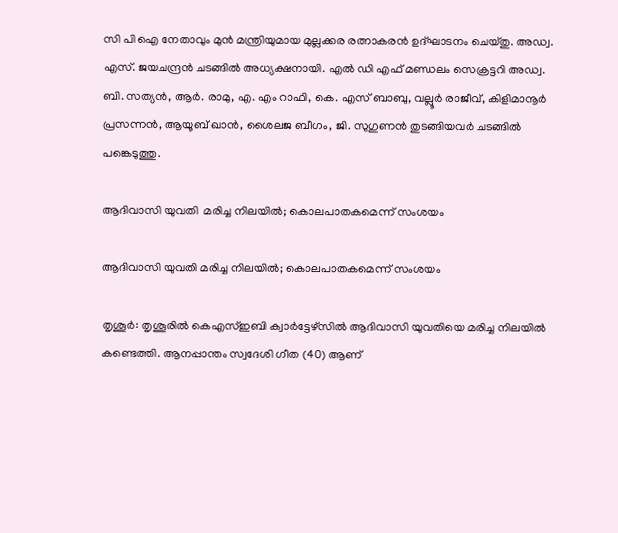സി പി ഐ നേതാവും മുൻ മന്ത്രിയുമായ മുല്ലക്കര രത്നാകരൻ ഉദ്ഘാടനം ചെയ്തു. അഡ്വ. എസ്. ജയചന്ദ്രൻ ചടങ്ങിൽ അധ്യക്ഷനായി. എൽ ഡി എഫ് മണ്ഡലം സെക്രട്ടറി അഡ്വ. ബി. സത്യൻ, ആർ. രാമു, എ. എം റാഫി, കെ. എസ് ബാബു, വല്ലൂർ രാജീവ്, കിളിമാനൂർ പ്രസന്നൻ, ആയൂബ്‌ ഖാൻ, ശൈലജ ബീഗം, ജി. സുഗുണൻ തുടങ്ങിയവർ ചടങ്ങിൽ പങ്കെടുത്തു.

ആദിവാസി യുവതി  മരിച്ച നിലയില്‍; കൊലപാതകമെന്ന് സംശയം

ആദിവാസി യുവതി മരിച്ച നിലയില്‍; കൊലപാതകമെന്ന് സംശയം

തൃശൂര്‍: തൃശൂരില്‍ കെഎസ്ഇബി ക്വാര്‍ട്ടേഴ്‌സില്‍ ആദിവാസി യുവതിയെ മരിച്ച നിലയില്‍ കണ്ടെത്തി. ആനപ്പാന്തം സ്വദേശി ഗീത (40) ആണ്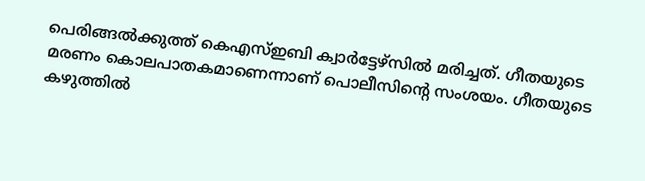പെരിങ്ങല്‍ക്കുത്ത് കെഎസ്ഇബി ക്വാര്‍ട്ടേഴ്‌സില്‍ മരിച്ചത്. ഗീതയുടെ മരണം കൊലപാതകമാണെന്നാണ് പൊലീസിന്റെ സംശയം. ഗീതയുടെ കഴുത്തില്‍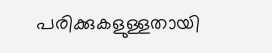പരിക്കുകളുള്ളതായി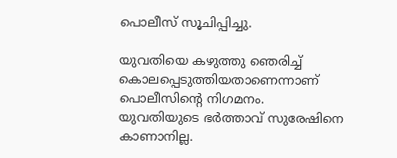പൊലീസ് സൂചിപ്പിച്ചു.

യുവതിയെ കഴുത്തു ഞെരിച്ച് കൊലപ്പെടുത്തിയതാണെന്നാണ് പൊലീസിന്റെ നിഗമനം.
യുവതിയുടെ ഭര്‍ത്താവ് സുരേഷിനെ കാണാനില്ല.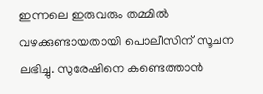ഇന്നലെ ഇരുവരും തമ്മില്‍ വഴക്കുണ്ടായതായി പൊലീസിന് സൂചന ലഭിച്ചു. സുരേഷിനെ കണ്ടെത്താന്‍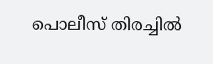പൊലീസ് തിരച്ചില്‍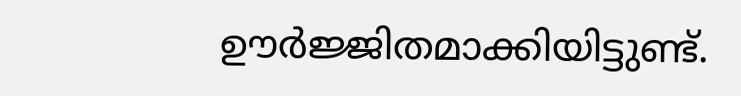ഊര്‍ജ്ജിതമാക്കിയിട്ടുണ്ട്.